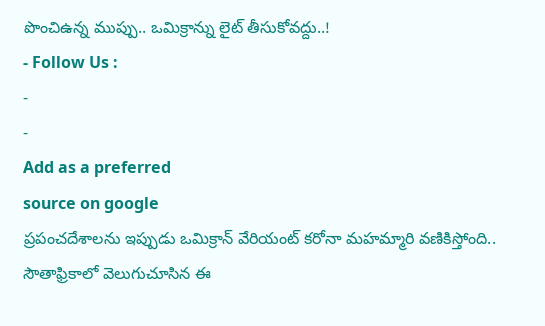పొంచిఉన్న ముప్పు.. ఒమిక్రాన్ను లైట్ తీసుకోవద్దు..!
- Follow Us :
-
-
Add as a preferred
source on google
ప్రపంచదేశాలను ఇప్పుడు ఒమిక్రాన్ వేరియంట్ కరోనా మహమ్మారి వణికిస్తోంది.. సౌతాఫ్రికాలో వెలుగుచూసిన ఈ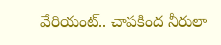వేరియంట్.. చాపకింద నీరులా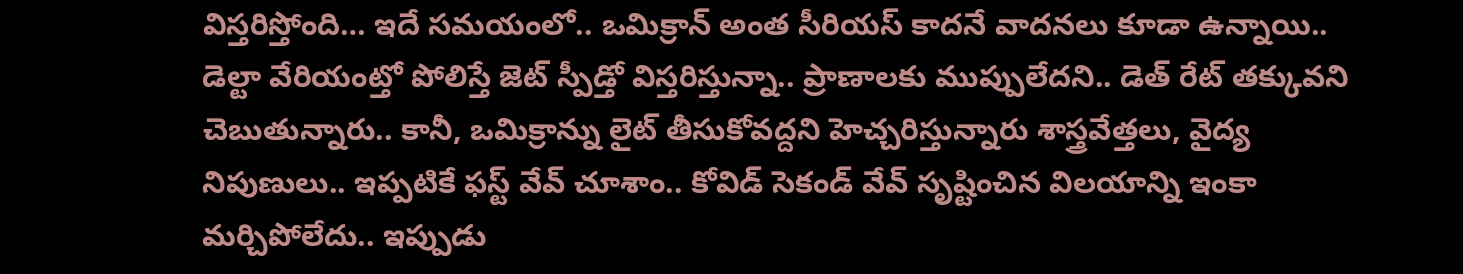విస్తరిస్తోంది… ఇదే సమయంలో.. ఒమిక్రాన్ అంత సీరియస్ కాదనే వాదనలు కూడా ఉన్నాయి.. డెల్టా వేరియంట్తో పోలిస్తే జెట్ స్పీడ్తో విస్తరిస్తున్నా.. ప్రాణాలకు ముప్పులేదని.. డెత్ రేట్ తక్కువని చెబుతున్నారు.. కానీ, ఒమిక్రాన్ను లైట్ తీసుకోవద్దని హెచ్చరిస్తున్నారు శాస్త్రవేత్తలు, వైద్య నిపుణులు.. ఇప్పటికే ఫస్ట్ వేవ్ చూశాం.. కోవిడ్ సెకండ్ వేవ్ సృష్టించిన విలయాన్ని ఇంకా మర్చిపోలేదు.. ఇప్పుడు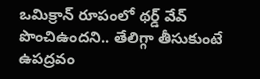ఒమిక్రాన్ రూపంలో థర్డ్ వేవ్ పొంచిఉందని.. తేలిగ్గా తీసుకుంటే ఉపద్రవం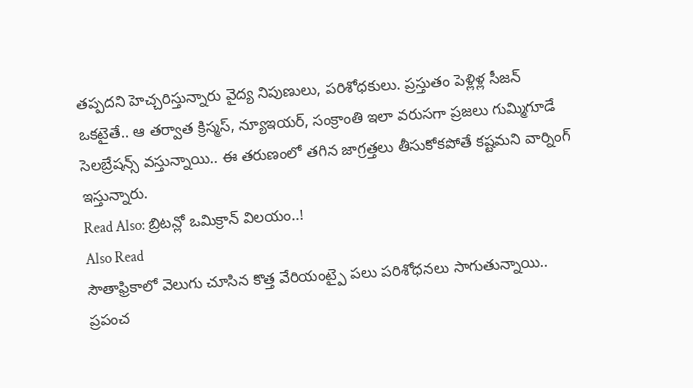తప్పదని హెచ్చరిస్తున్నారు వైద్య నిపుణులు, పరిశోధకులు. ప్రస్తుతం పెళ్లిళ్ల సీజన్ ఒకటైతే.. ఆ తర్వాత క్రిస్మస్, న్యూఇయర్, సంక్రాంతి ఇలా వరుసగా ప్రజలు గుమ్మిగూడే సెలబ్రేషన్స్ వస్తున్నాయి.. ఈ తరుణంలో తగిన జాగ్రత్తలు తీసుకోకపోతే కష్టమని వార్నింగ్ ఇస్తున్నారు.
Read Also: బ్రిటన్లో ఒమిక్రాన్ విలయం..!
Also Read
సౌతాఫ్రికాలో వెలుగు చూసిన కొత్త వేరియంట్పై పలు పరిశోధనలు సాగుతున్నాయి.. ప్రపంచ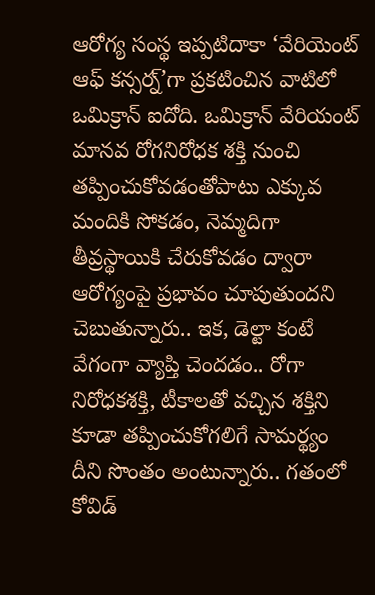ఆరోగ్య సంస్థ ఇప్పటిదాకా ‘వేరియెంట్ ఆఫ్ కన్సర్న్’గా ప్రకటించిన వాటిలో ఒమిక్రాన్ ఐదోది. ఒమిక్రాన్ వేరియంట్ మానవ రోగనిరోధక శక్తి నుంచి తప్పించుకోవడంతోపాటు ఎక్కువ మందికి సోకడం, నెమ్మదిగా తీవ్రస్థాయికి చేరుకోవడం ద్వారా ఆరోగ్యంపై ప్రభావం చూపుతుందని చెబుతున్నారు.. ఇక, డెల్టా కంటే వేగంగా వ్యాప్తి చెందడం.. రోగా నిరోధకశక్తి, టీకాలతో వచ్చిన శక్తిని కూడా తప్పించుకోగలిగే సామర్థ్యం దీని సొంతం అంటున్నారు.. గతంలో కోవిడ్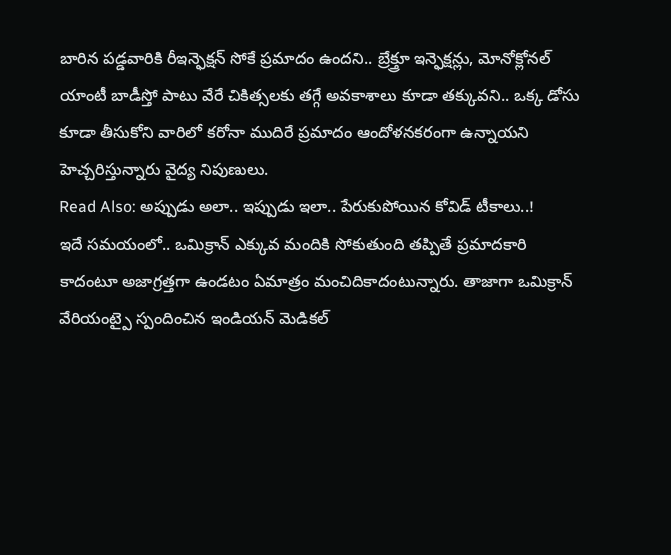బారిన పడ్డవారికి రీఇన్ఫెక్షన్ సోకే ప్రమాదం ఉందని.. బ్రేక్త్రూ ఇన్ఫెక్షన్లు, మోనోక్లోనల్ యాంటీ బాడీస్తో పాటు వేరే చికిత్సలకు తగ్గే అవకాశాలు కూడా తక్కువని.. ఒక్క డోసు కూడా తీసుకోని వారిలో కరోనా ముదిరే ప్రమాదం ఆందోళనకరంగా ఉన్నాయని హెచ్చరిస్తున్నారు వైద్య నిపుణులు.
Read Also: అప్పుడు అలా.. ఇప్పుడు ఇలా.. పేరుకుపోయిన కోవిడ్ టీకాలు..!
ఇదే సమయంలో.. ఒమిక్రాన్ ఎక్కువ మందికి సోకుతుంది తప్పితే ప్రమాదకారి కాదంటూ అజాగ్రత్తగా ఉండటం ఏమాత్రం మంచిదికాదంటున్నారు. తాజాగా ఒమిక్రాన్ వేరియంట్పై స్పందించిన ఇండియన్ మెడికల్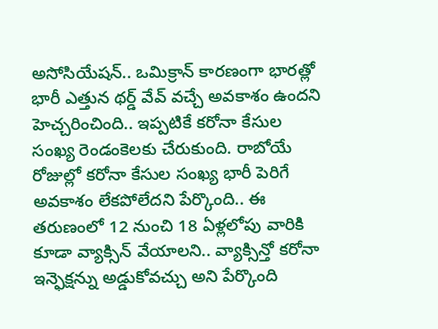అసోసియేషన్.. ఒమిక్రాన్ కారణంగా భారత్లో భారీ ఎత్తున థర్డ్ వేవ్ వచ్చే అవకాశం ఉందని హెచ్చరించింది.. ఇప్పటికే కరోనా కేసుల సంఖ్య రెండంకెలకు చేరుకుంది. రాబోయే రోజుల్లో కరోనా కేసుల సంఖ్య భారీ పెరిగే అవకాశం లేకపోలేదని పేర్కొంది.. ఈ తరుణంలో 12 నుంచి 18 ఏళ్లలోపు వారికి కూడా వ్యాక్సిన్ వేయాలని.. వ్యాక్సిన్తో కరోనా ఇన్ఫెక్షన్ను అడ్డుకోవచ్చు అని పేర్కొంది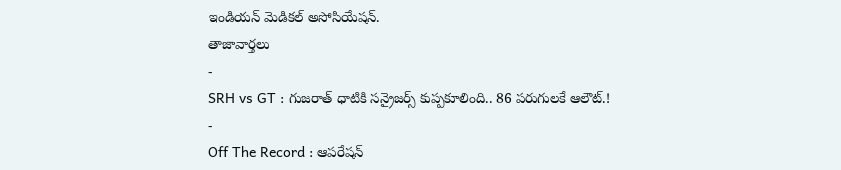ఇండియన్ మెడికల్ అసోసియేషన్.
తాజావార్తలు
-
SRH vs GT : గుజరాత్ ధాటికి సన్రైజర్స్ కుప్పకూలింది.. 86 పరుగులకే ఆలౌట్.!
-
Off The Record : ఆపరేషన్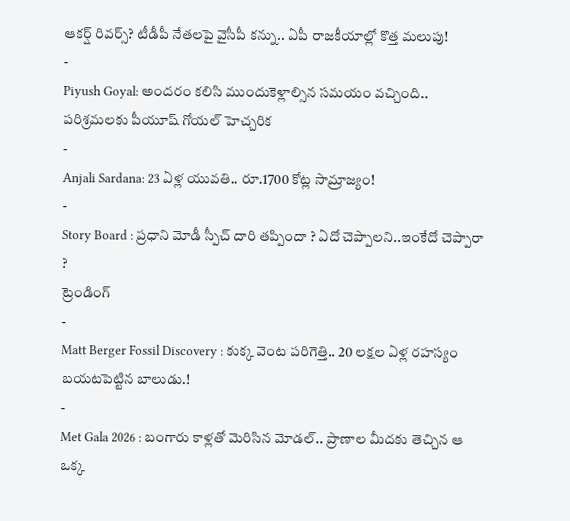ఆకర్ష్ రివర్స్? టీడీపీ నేతలపై వైసీపీ కన్ను.. ఏపీ రాజకీయాల్లో కొత్త మలుపు!
-
Piyush Goyal: అందరం కలిసి ముందుకెళ్లాల్సిన సమయం వచ్చింది.. పరిశ్రమలకు పీయూష్ గోయల్ హెచ్చరిక
-
Anjali Sardana: 23 ఏళ్ల యువతి.. రూ.1700 కోట్ల సామ్రాజ్యం!
-
Story Board : ప్రధాని మోడీ స్పీచ్ దారి తప్పిందా ? ఏదో చెప్పాలని..ఇంకేదో చెప్పారా ?
ట్రెండింగ్
-
Matt Berger Fossil Discovery : కుక్క వెంట పరిగెత్తి.. 20 లక్షల ఏళ్ల రహస్యం బయటపెట్టిన బాలుడు.!
-
Met Gala 2026 : బంగారు కాళ్లతో మెరిసిన మోడల్.. ప్రాణాల మీదకు తెచ్చిన ఆ ఒక్క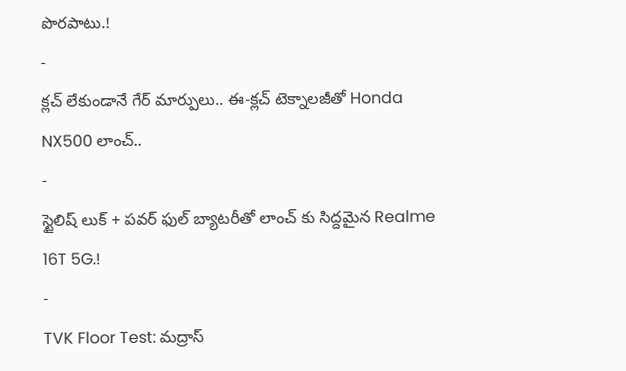పొరపాటు.!
-
క్లచ్ లేకుండానే గేర్ మార్పులు.. ఈ-క్లచ్ టెక్నాలజీతో Honda NX500 లాంచ్..
-
స్టైలిష్ లుక్ + పవర్ ఫుల్ బ్యాటరీతో లాంచ్ కు సిద్దమైన Realme 16T 5G.!
-
TVK Floor Test: మద్రాస్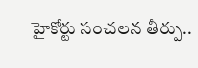హైకోర్టు సంచలన తీర్పు..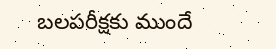బలపరీక్షకు ముందే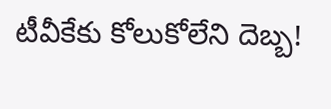టీవీకేకు కోలుకోలేని దెబ్బ!